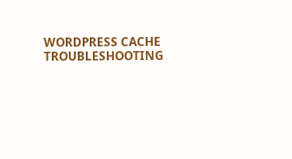WORDPRESS CACHE TROUBLESHOOTING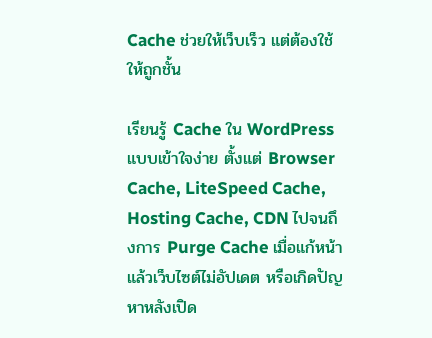Cache ช่วยให้เว็บเร็ว แต่ต้องใช้ให้ถูกชั้น

เรียนรู้ Cache ใน WordPress แบบเข้าใจง่าย ตั้งแต่ Browser Cache, LiteSpeed Cache, Hosting Cache, CDN ไปจนถึงการ Purge Cache เมื่อแก้หน้าแล้วเว็บไซต์ไม่อัปเดต หรือเกิดปัญหาหลังเปิด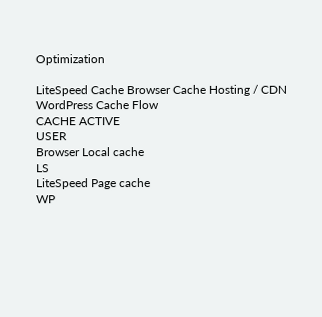Optimization

LiteSpeed Cache Browser Cache Hosting / CDN
WordPress Cache Flow
CACHE ACTIVE
USER
Browser Local cache
LS
LiteSpeed Page cache
WP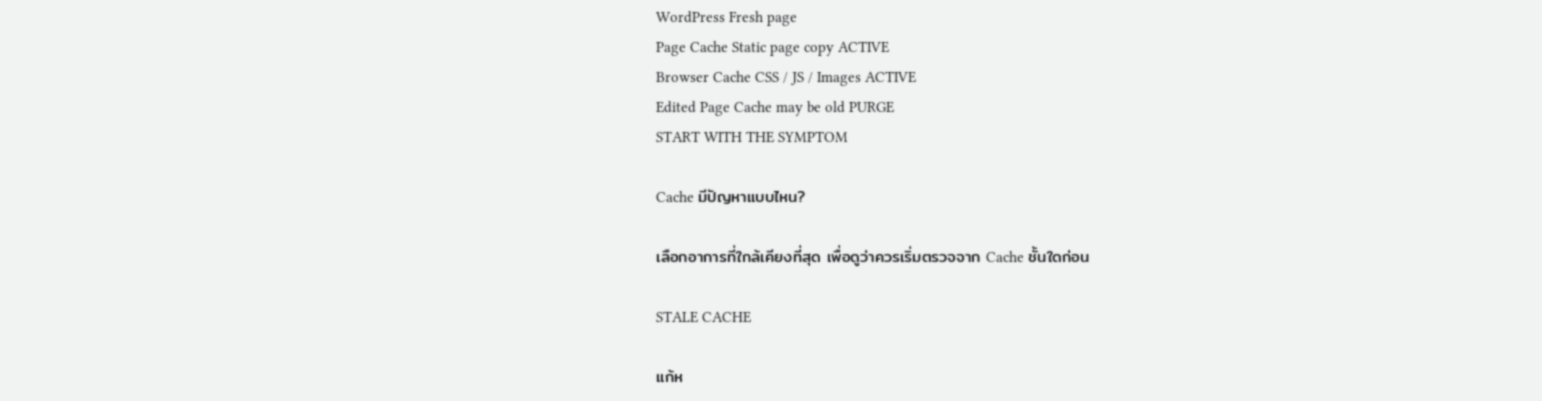WordPress Fresh page
Page Cache Static page copy ACTIVE
Browser Cache CSS / JS / Images ACTIVE
Edited Page Cache may be old PURGE
START WITH THE SYMPTOM

Cache มีปัญหาแบบไหน?

เลือกอาการที่ใกล้เคียงที่สุด เพื่อดูว่าควรเริ่มตรวจจาก Cache ชั้นใดก่อน

STALE CACHE

แก้ห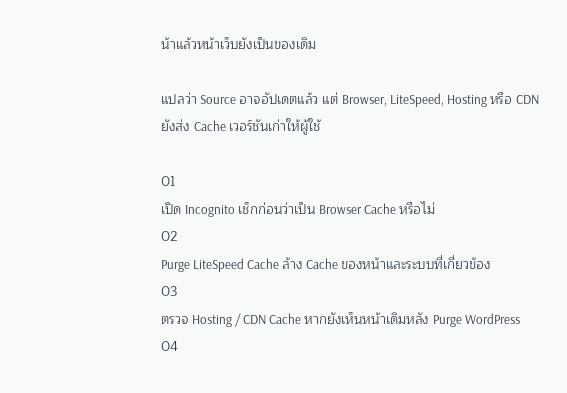น้าแล้วหน้าเว็บยังเป็นของเดิม

แปลว่า Source อาจอัปเดตแล้ว แต่ Browser, LiteSpeed, Hosting หรือ CDN ยังส่ง Cache เวอร์ชันเก่าให้ผู้ใช้

01
เปิด Incognito เช็กก่อนว่าเป็น Browser Cache หรือไม่
02
Purge LiteSpeed Cache ล้าง Cache ของหน้าและระบบที่เกี่ยวข้อง
03
ตรวจ Hosting / CDN Cache หากยังเห็นหน้าเดิมหลัง Purge WordPress
04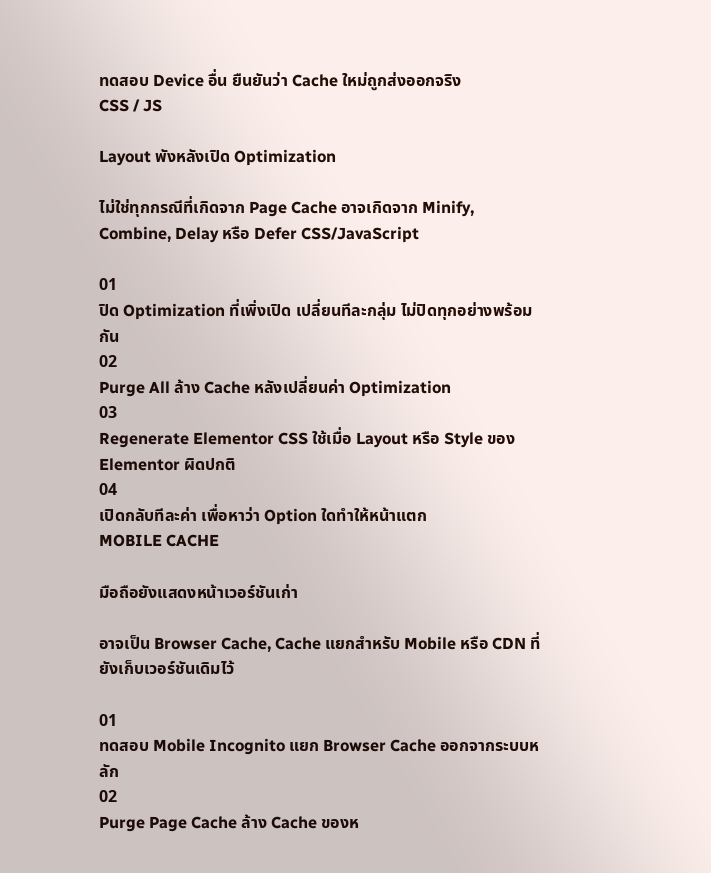ทดสอบ Device อื่น ยืนยันว่า Cache ใหม่ถูกส่งออกจริง
CSS / JS

Layout พังหลังเปิด Optimization

ไม่ใช่ทุกกรณีที่เกิดจาก Page Cache อาจเกิดจาก Minify, Combine, Delay หรือ Defer CSS/JavaScript

01
ปิด Optimization ที่เพิ่งเปิด เปลี่ยนทีละกลุ่ม ไม่ปิดทุกอย่างพร้อมกัน
02
Purge All ล้าง Cache หลังเปลี่ยนค่า Optimization
03
Regenerate Elementor CSS ใช้เมื่อ Layout หรือ Style ของ Elementor ผิดปกติ
04
เปิดกลับทีละค่า เพื่อหาว่า Option ใดทำให้หน้าแตก
MOBILE CACHE

มือถือยังแสดงหน้าเวอร์ชันเก่า

อาจเป็น Browser Cache, Cache แยกสำหรับ Mobile หรือ CDN ที่ยังเก็บเวอร์ชันเดิมไว้

01
ทดสอบ Mobile Incognito แยก Browser Cache ออกจากระบบหลัก
02
Purge Page Cache ล้าง Cache ของห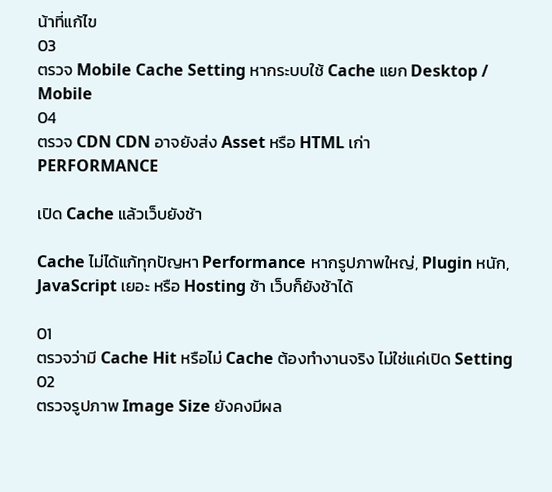น้าที่แก้ไข
03
ตรวจ Mobile Cache Setting หากระบบใช้ Cache แยก Desktop / Mobile
04
ตรวจ CDN CDN อาจยังส่ง Asset หรือ HTML เก่า
PERFORMANCE

เปิด Cache แล้วเว็บยังช้า

Cache ไม่ได้แก้ทุกปัญหา Performance หากรูปภาพใหญ่, Plugin หนัก, JavaScript เยอะ หรือ Hosting ช้า เว็บก็ยังช้าได้

01
ตรวจว่ามี Cache Hit หรือไม่ Cache ต้องทำงานจริง ไม่ใช่แค่เปิด Setting
02
ตรวจรูปภาพ Image Size ยังคงมีผล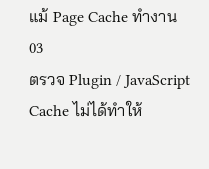แม้ Page Cache ทำงาน
03
ตรวจ Plugin / JavaScript Cache ไม่ได้ทำให้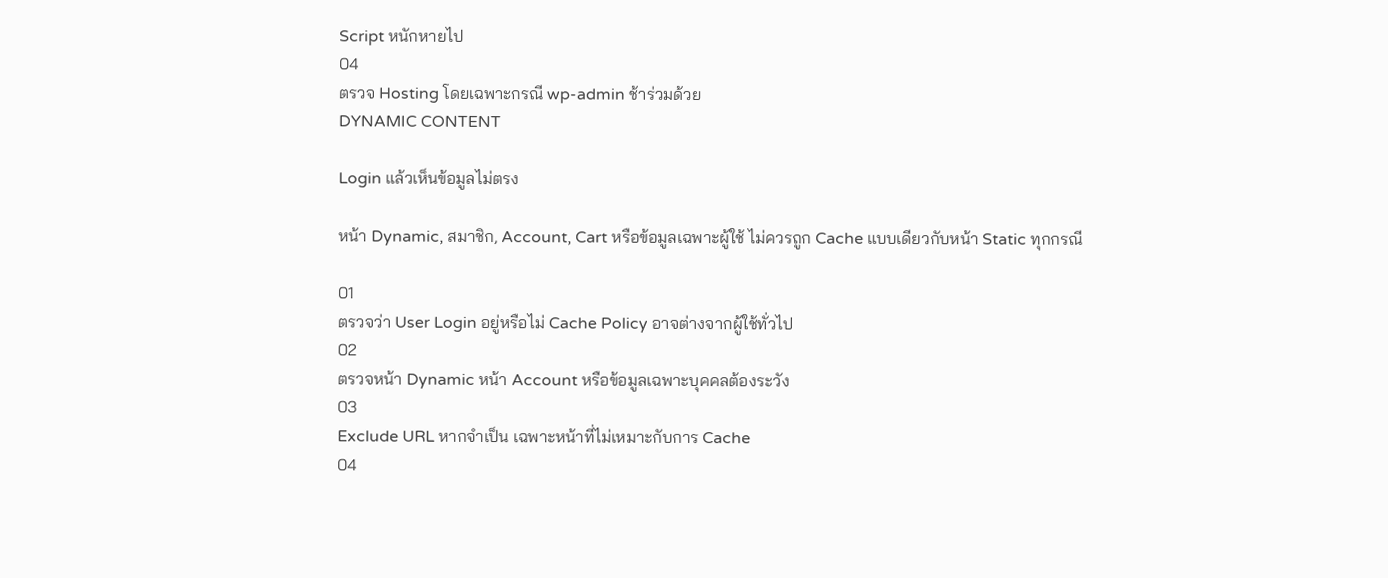Script หนักหายไป
04
ตรวจ Hosting โดยเฉพาะกรณี wp-admin ช้าร่วมด้วย
DYNAMIC CONTENT

Login แล้วเห็นข้อมูลไม่ตรง

หน้า Dynamic, สมาชิก, Account, Cart หรือข้อมูลเฉพาะผู้ใช้ ไม่ควรถูก Cache แบบเดียวกับหน้า Static ทุกกรณี

01
ตรวจว่า User Login อยู่หรือไม่ Cache Policy อาจต่างจากผู้ใช้ทั่วไป
02
ตรวจหน้า Dynamic หน้า Account หรือข้อมูลเฉพาะบุคคลต้องระวัง
03
Exclude URL หากจำเป็น เฉพาะหน้าที่ไม่เหมาะกับการ Cache
04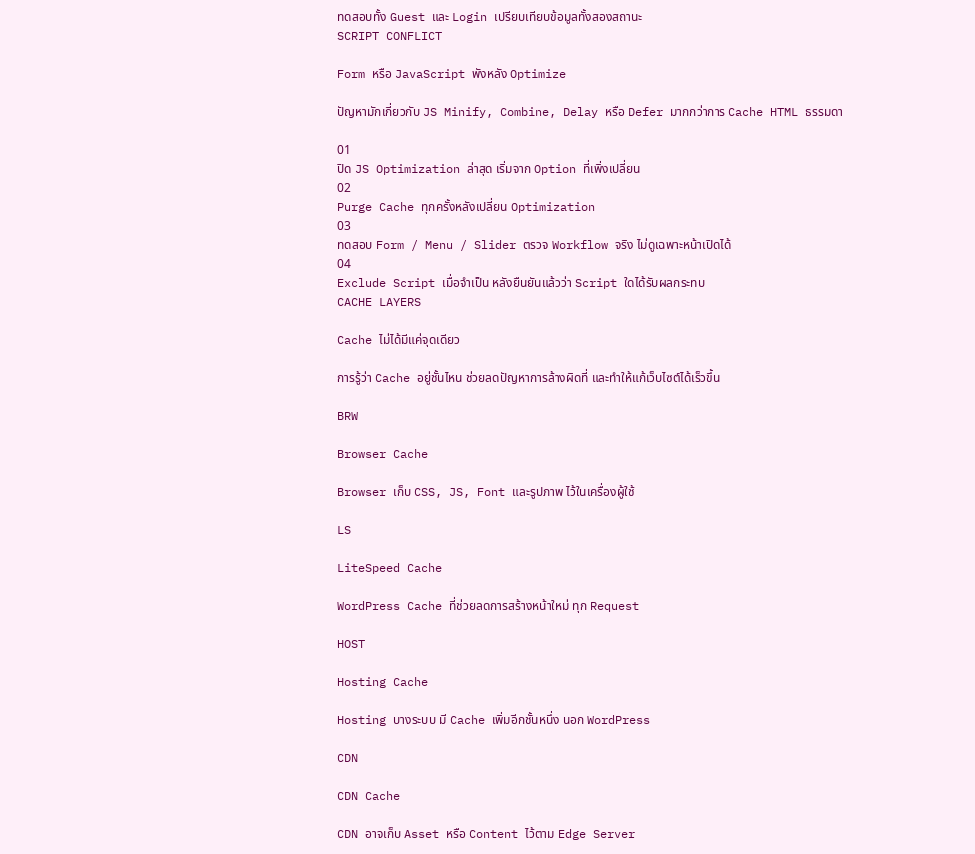ทดสอบทั้ง Guest และ Login เปรียบเทียบข้อมูลทั้งสองสถานะ
SCRIPT CONFLICT

Form หรือ JavaScript พังหลัง Optimize

ปัญหามักเกี่ยวกับ JS Minify, Combine, Delay หรือ Defer มากกว่าการ Cache HTML ธรรมดา

01
ปิด JS Optimization ล่าสุด เริ่มจาก Option ที่เพิ่งเปลี่ยน
02
Purge Cache ทุกครั้งหลังเปลี่ยน Optimization
03
ทดสอบ Form / Menu / Slider ตรวจ Workflow จริง ไม่ดูเฉพาะหน้าเปิดได้
04
Exclude Script เมื่อจำเป็น หลังยืนยันแล้วว่า Script ใดได้รับผลกระทบ
CACHE LAYERS

Cache ไม่ได้มีแค่จุดเดียว

การรู้ว่า Cache อยู่ชั้นไหน ช่วยลดปัญหาการล้างผิดที่ และทำให้แก้เว็บไซต์ได้เร็วขึ้น

BRW

Browser Cache

Browser เก็บ CSS, JS, Font และรูปภาพ ไว้ในเครื่องผู้ใช้

LS

LiteSpeed Cache

WordPress Cache ที่ช่วยลดการสร้างหน้าใหม่ ทุก Request

HOST

Hosting Cache

Hosting บางระบบ มี Cache เพิ่มอีกชั้นหนึ่ง นอก WordPress

CDN

CDN Cache

CDN อาจเก็บ Asset หรือ Content ไว้ตาม Edge Server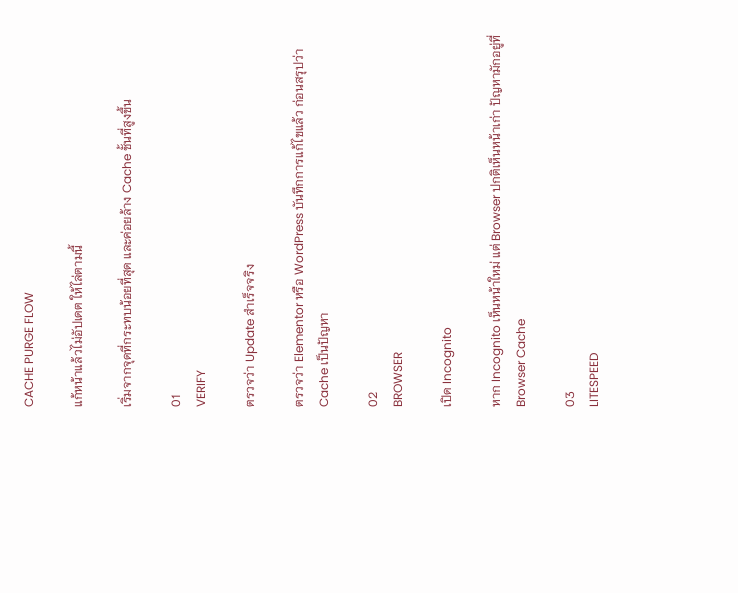CACHE PURGE FLOW

แก้หน้าแล้วไม่อัปเดต ให้ไล่ตามนี้

เริ่มจากจุดที่กระทบน้อยที่สุด และค่อยล้าง Cache ชั้นที่สูงขึ้น

01
VERIFY

ตรวจว่า Update สำเร็จจริง

ตรวจว่า Elementor หรือ WordPress บันทึกการแก้ไขแล้ว ก่อนสรุปว่า Cache เป็นปัญหา

02
BROWSER

เปิด Incognito

หาก Incognito เห็นหน้าใหม่ แต่ Browser ปกติเห็นหน้าเก่า ปัญหามักอยู่ที่ Browser Cache

03
LITESPEED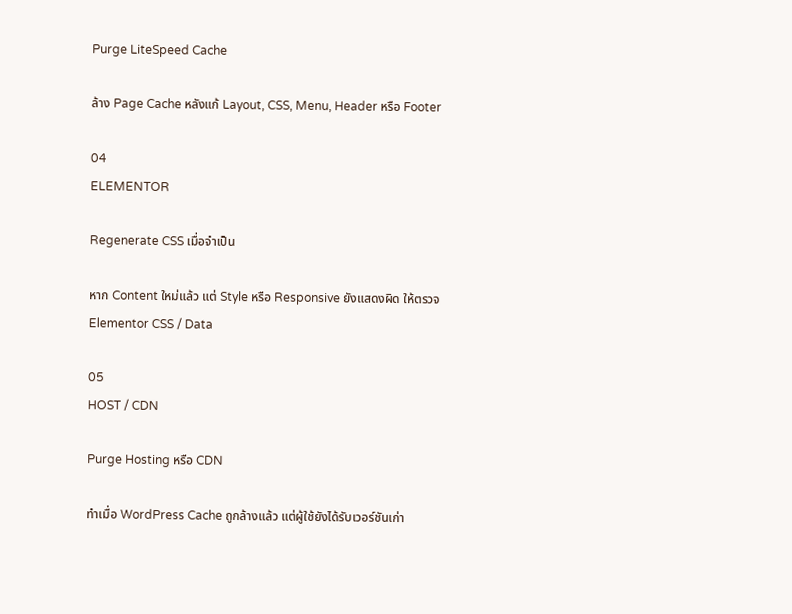Purge LiteSpeed Cache

ล้าง Page Cache หลังแก้ Layout, CSS, Menu, Header หรือ Footer

04
ELEMENTOR

Regenerate CSS เมื่อจำเป็น

หาก Content ใหม่แล้ว แต่ Style หรือ Responsive ยังแสดงผิด ให้ตรวจ Elementor CSS / Data

05
HOST / CDN

Purge Hosting หรือ CDN

ทำเมื่อ WordPress Cache ถูกล้างแล้ว แต่ผู้ใช้ยังได้รับเวอร์ชันเก่า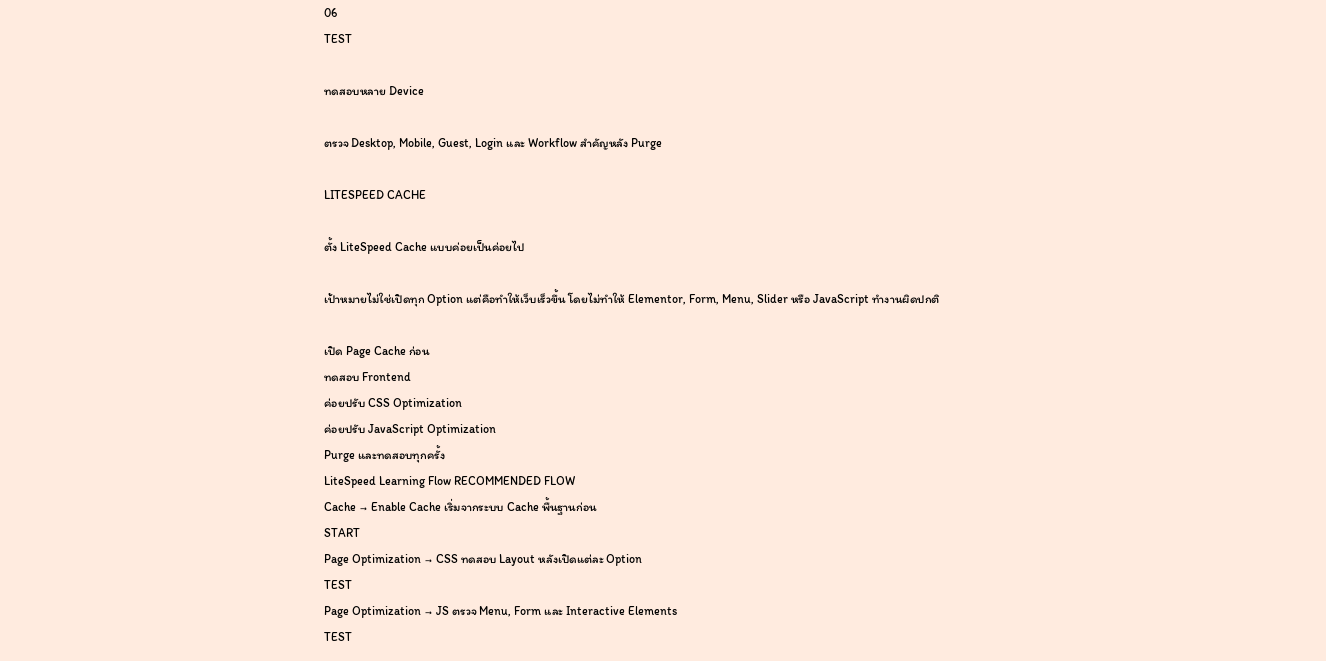06
TEST

ทดสอบหลาย Device

ตรวจ Desktop, Mobile, Guest, Login และ Workflow สำคัญหลัง Purge

LITESPEED CACHE

ตั้ง LiteSpeed Cache แบบค่อยเป็นค่อยไป

เป้าหมายไม่ใช่เปิดทุก Option แต่คือทำให้เว็บเร็วขึ้น โดยไม่ทำให้ Elementor, Form, Menu, Slider หรือ JavaScript ทำงานผิดปกติ

เปิด Page Cache ก่อน
ทดสอบ Frontend
ค่อยปรับ CSS Optimization
ค่อยปรับ JavaScript Optimization
Purge และทดสอบทุกครั้ง
LiteSpeed Learning Flow RECOMMENDED FLOW
Cache → Enable Cache เริ่มจากระบบ Cache พื้นฐานก่อน
START
Page Optimization → CSS ทดสอบ Layout หลังเปิดแต่ละ Option
TEST
Page Optimization → JS ตรวจ Menu, Form และ Interactive Elements
TEST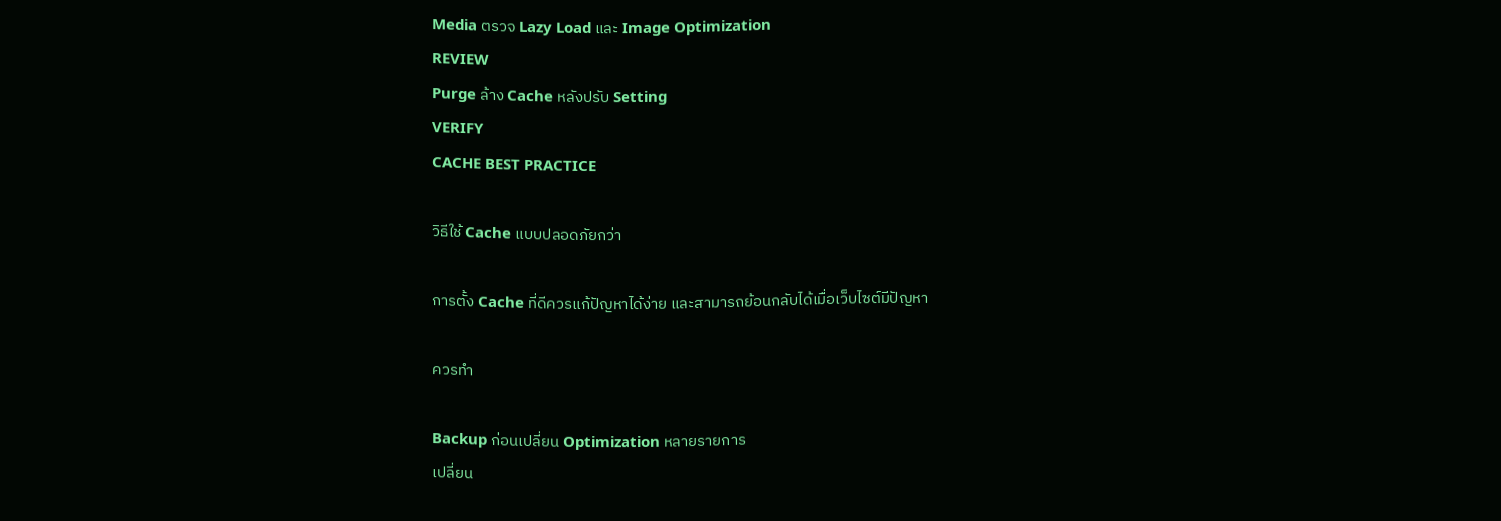Media ตรวจ Lazy Load และ Image Optimization
REVIEW
Purge ล้าง Cache หลังปรับ Setting
VERIFY
CACHE BEST PRACTICE

วิธีใช้ Cache แบบปลอดภัยกว่า

การตั้ง Cache ที่ดีควรแก้ปัญหาได้ง่าย และสามารถย้อนกลับได้เมื่อเว็บไซต์มีปัญหา

ควรทำ

Backup ก่อนเปลี่ยน Optimization หลายรายการ
เปลี่ยน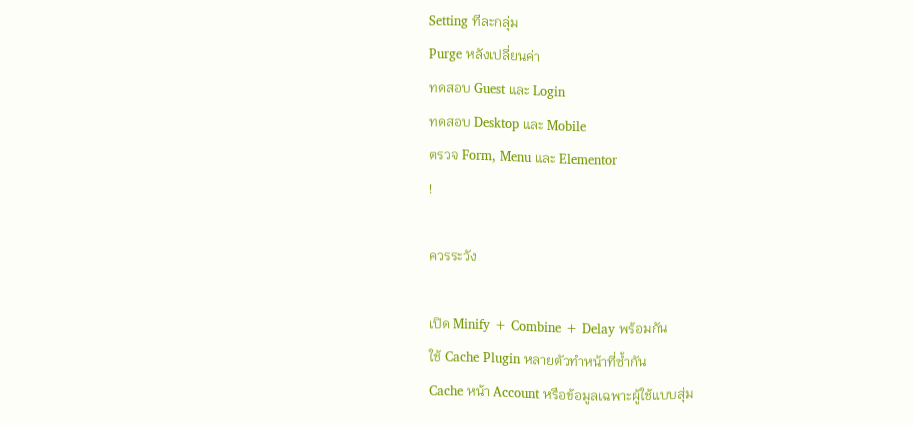Setting ทีละกลุ่ม
Purge หลังเปลี่ยนค่า
ทดสอบ Guest และ Login
ทดสอบ Desktop และ Mobile
ตรวจ Form, Menu และ Elementor
!

ควรระวัง

เปิด Minify + Combine + Delay พร้อมกัน
ใช้ Cache Plugin หลายตัวทำหน้าที่ซ้ำกัน
Cache หน้า Account หรือข้อมูลเฉพาะผู้ใช้แบบสุ่ม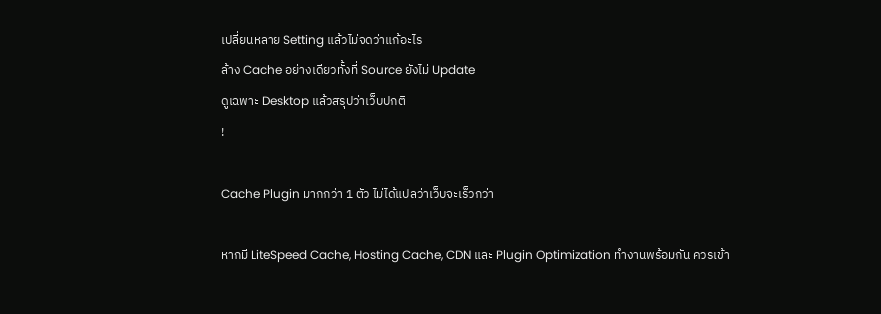เปลี่ยนหลาย Setting แล้วไม่จดว่าแก้อะไร
ล้าง Cache อย่างเดียวทั้งที่ Source ยังไม่ Update
ดูเฉพาะ Desktop แล้วสรุปว่าเว็บปกติ
!

Cache Plugin มากกว่า 1 ตัว ไม่ได้แปลว่าเว็บจะเร็วกว่า

หากมี LiteSpeed Cache, Hosting Cache, CDN และ Plugin Optimization ทำงานพร้อมกัน ควรเข้า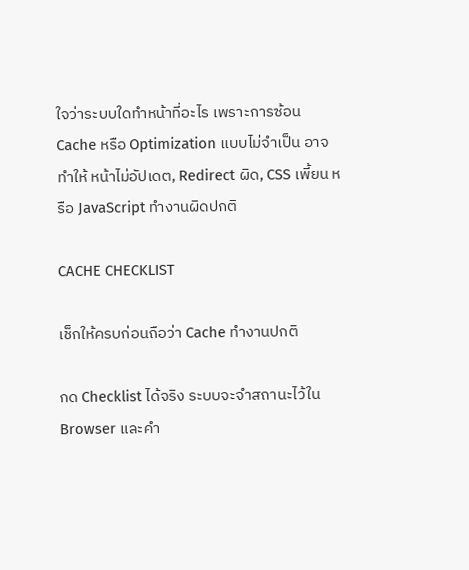ใจว่าระบบใดทำหน้าที่อะไร เพราะการซ้อน Cache หรือ Optimization แบบไม่จำเป็น อาจทำให้ หน้าไม่อัปเดต, Redirect ผิด, CSS เพี้ยน หรือ JavaScript ทำงานผิดปกติ

CACHE CHECKLIST

เช็กให้ครบก่อนถือว่า Cache ทำงานปกติ

กด Checklist ได้จริง ระบบจะจำสถานะไว้ใน Browser และคำ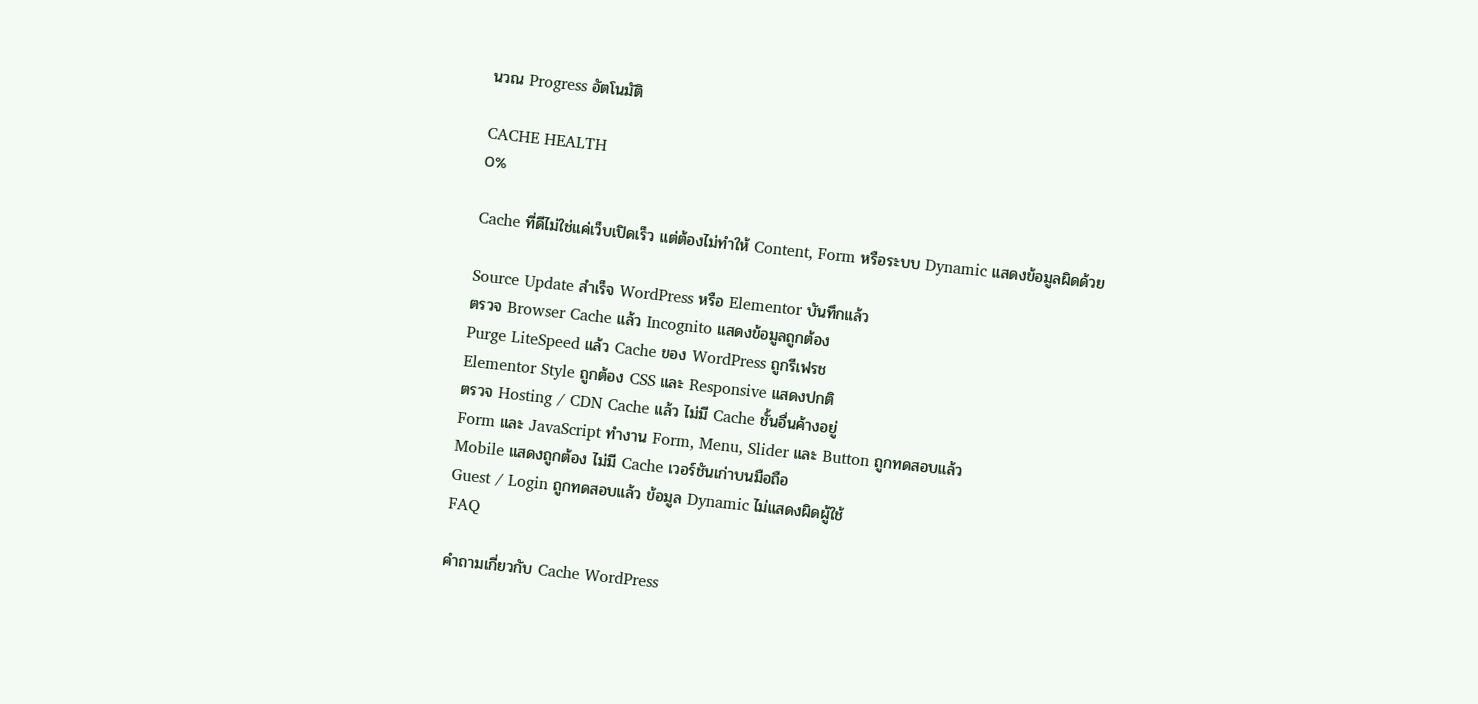นวณ Progress อัตโนมัติ

CACHE HEALTH
0%

Cache ที่ดีไม่ใช่แค่เว็บเปิดเร็ว แต่ต้องไม่ทำให้ Content, Form หรือระบบ Dynamic แสดงข้อมูลผิดด้วย

Source Update สำเร็จ WordPress หรือ Elementor บันทึกแล้ว
ตรวจ Browser Cache แล้ว Incognito แสดงข้อมูลถูกต้อง
Purge LiteSpeed แล้ว Cache ของ WordPress ถูกรีเฟรช
Elementor Style ถูกต้อง CSS และ Responsive แสดงปกติ
ตรวจ Hosting / CDN Cache แล้ว ไม่มี Cache ชั้นอื่นค้างอยู่
Form และ JavaScript ทำงาน Form, Menu, Slider และ Button ถูกทดสอบแล้ว
Mobile แสดงถูกต้อง ไม่มี Cache เวอร์ชันเก่าบนมือถือ
Guest / Login ถูกทดสอบแล้ว ข้อมูล Dynamic ไม่แสดงผิดผู้ใช้
FAQ

คำถามเกี่ยวกับ Cache WordPress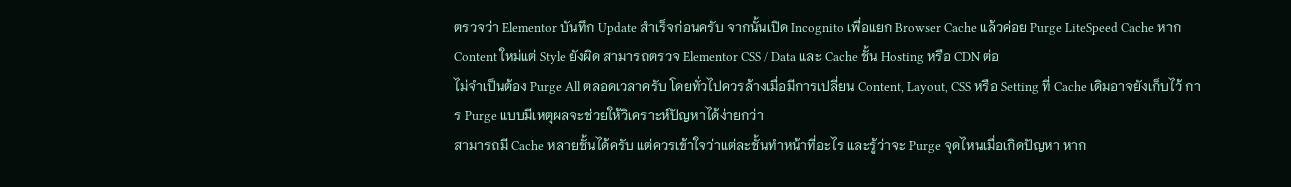ตรวจว่า Elementor บันทึก Update สำเร็จก่อนครับ จากนั้นเปิด Incognito เพื่อแยก Browser Cache แล้วค่อย Purge LiteSpeed Cache หาก Content ใหม่แต่ Style ยังผิด สามารถตรวจ Elementor CSS / Data และ Cache ชั้น Hosting หรือ CDN ต่อ
ไม่จำเป็นต้อง Purge All ตลอดเวลาครับ โดยทั่วไปควรล้างเมื่อมีการเปลี่ยน Content, Layout, CSS หรือ Setting ที่ Cache เดิมอาจยังเก็บไว้ การ Purge แบบมีเหตุผลจะช่วยให้วิเคราะห์ปัญหาได้ง่ายกว่า
สามารถมี Cache หลายชั้นได้ครับ แต่ควรเข้าใจว่าแต่ละชั้นทำหน้าที่อะไร และรู้ว่าจะ Purge จุดไหนเมื่อเกิดปัญหา หาก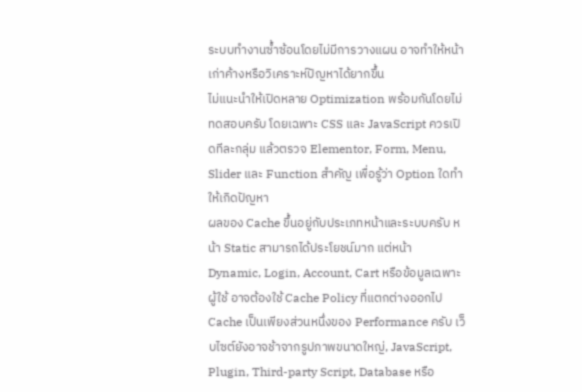ระบบทำงานซ้ำซ้อนโดยไม่มีการวางแผน อาจทำให้หน้าเก่าค้างหรือวิเคราะห์ปัญหาได้ยากขึ้น
ไม่แนะนำให้เปิดหลาย Optimization พร้อมกันโดยไม่ทดสอบครับ โดยเฉพาะ CSS และ JavaScript ควรเปิดทีละกลุ่ม แล้วตรวจ Elementor, Form, Menu, Slider และ Function สำคัญ เพื่อรู้ว่า Option ใดทำให้เกิดปัญหา
ผลของ Cache ขึ้นอยู่กับประเภทหน้าและระบบครับ หน้า Static สามารถได้ประโยชน์มาก แต่หน้า Dynamic, Login, Account, Cart หรือข้อมูลเฉพาะผู้ใช้ อาจต้องใช้ Cache Policy ที่แตกต่างออกไป
Cache เป็นเพียงส่วนหนึ่งของ Performance ครับ เว็บไซต์ยังอาจช้าจากรูปภาพขนาดใหญ่, JavaScript, Plugin, Third-party Script, Database หรือ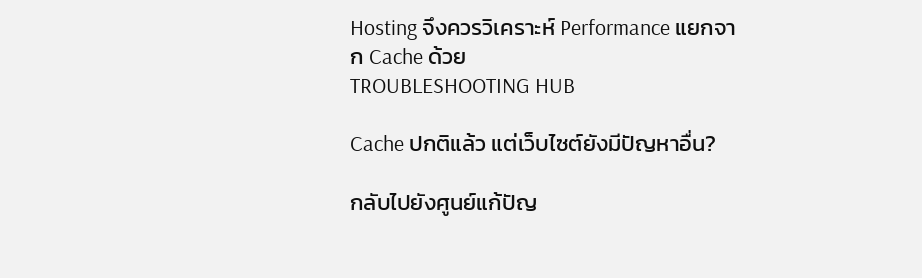Hosting จึงควรวิเคราะห์ Performance แยกจาก Cache ด้วย
TROUBLESHOOTING HUB

Cache ปกติแล้ว แต่เว็บไซต์ยังมีปัญหาอื่น?

กลับไปยังศูนย์แก้ปัญ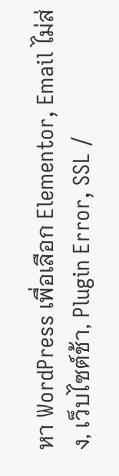หา WordPress เพื่อเลือก Elementor, Email ไม่ส่ง, เว็บไซต์ช้า, Plugin Error, SSL /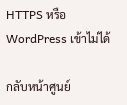HTTPS หรือ WordPress เข้าไม่ได้

กลับหน้าศูนย์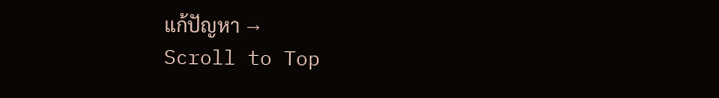แก้ปัญหา →
Scroll to Top